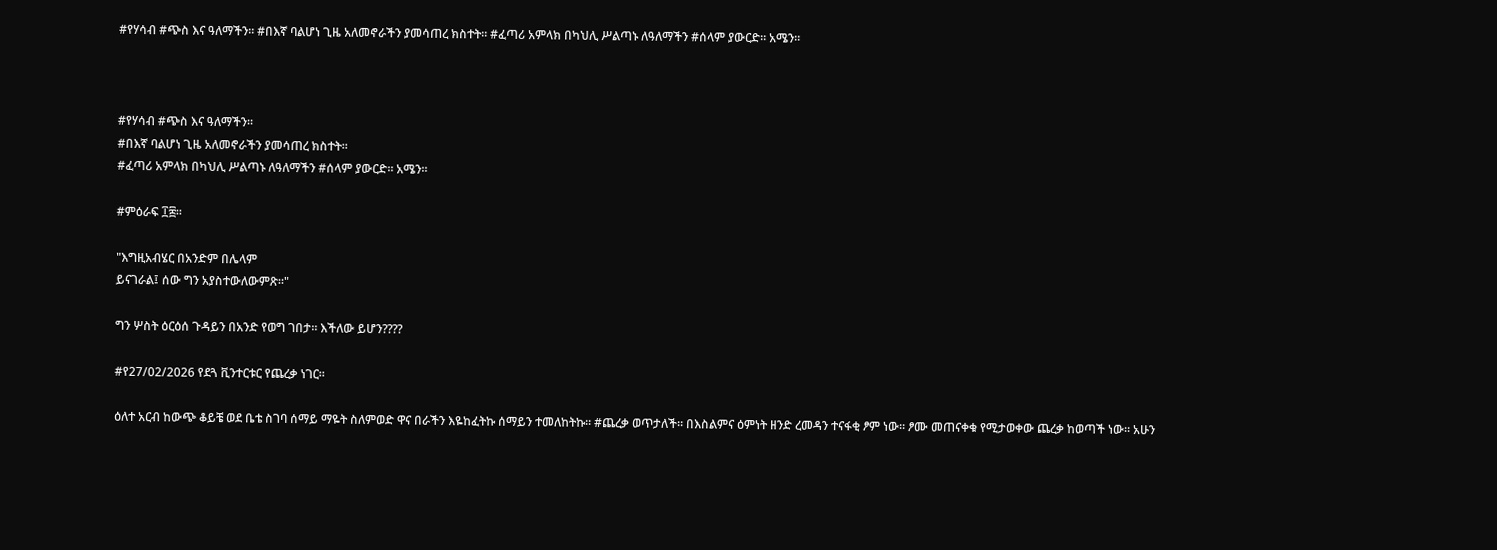#የሃሳብ #ጭስ እና ዓለማችን። #በእኛ ባልሆነ ጊዜ አለመኖራችን ያመሳጠረ ክስተት። #ፈጣሪ አምላክ በካህሊ ሥልጣኑ ለዓለማችን #ሰላም ያውርድ። አሜን።



#የሃሳብ #ጭስ እና ዓለማችን።
#በእኛ ባልሆነ ጊዜ አለመኖራችን ያመሳጠረ ክስተት።
#ፈጣሪ አምላክ በካህሊ ሥልጣኑ ለዓለማችን #ሰላም ያውርድ። አሜን።

#ምዕራፍ ፲፰።

"እግዚአብሄር በአንድም በሌላም
ይናገራል፤ ሰው ግን አያስተውለውምጽ።"

ግን ሦስት ዕርዕሰ ጉዳይን በአንድ የወግ ገበታ። እችለው ይሆን????

#የ27/02/2026 የደጓ ቪንተርቱር የጨረቃ ነገር።

ዕለተ አርብ ከውጭ ቆይቼ ወደ ቤቴ ስገባ ሰማይ ማዬት ስለምወድ ዋና በራችን እዬከፈትኩ ሰማይን ተመለከትኩ። #ጨረቃ ወጥታለች። በእስልምና ዕምነት ዘንድ ረመዳን ተናፋቂ ፆም ነው። ፆሙ መጠናቀቁ የሚታወቀው ጨረቃ ከወጣች ነው። አሁን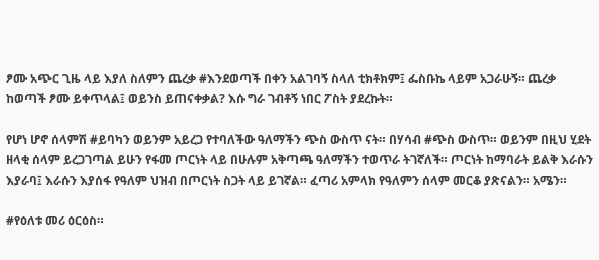ፆሙ አጭር ጊዜ ላይ እያለ ስለምን ጨረቃ #እንደወጣች በቀን አልገባኝ ስላለ ቲክቶክም፤ ፌስቡኬ ላይም አጋራሁኝ። ጨረቃ ከወጣች ፆሙ ይቀጥላል፤ ወይንስ ይጠናቀቃል? እሱ ግራ ገብቶኝ ነበር ፖስት ያደረኩት።

የሆነ ሆኖ ሰላምሽ #ይባካን ወይንም አይረጋ የተባለችው ዓለማችን ጭስ ውስጥ ናት። በሃሳብ #ጭስ ውስጥ። ወይንም በዚህ ሂደት ዘላቂ ሰላም ይረጋገጣል ይሁን የፋመ ጦርነት ላይ በሁሉም አቅጣጫ ዓለማችን ተወጥራ ትገኛለች። ጦርነት ከማባራት ይልቅ እራሱን እያራባ፤ እራሱን እያሰፋ የዓለም ህዝብ በጦርነት ስጋት ላይ ይገኛል። ፈጣሪ አምላክ የዓለምን ሰላም መርቆ ያጽናልን። አሜን።

#የዕለቱ መሪ ዕርዕስ።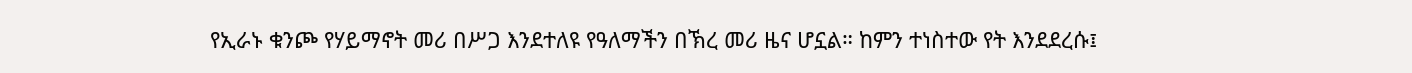የኢራኑ ቁንጮ የሃይማኖት መሪ በሥጋ እንደተለዩ የዓለማችን በኽረ መሪ ዜና ሆኗል። ከምን ተነስተው የት እንደደረሱ፤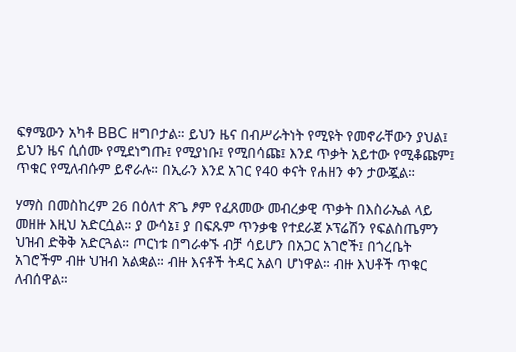ፍፃሜውን አካቶ BBC ዘግቦታል። ይህን ዜና በብሥራትነት የሚዩት የመኖራቸውን ያህል፤ ይህን ዜና ሲሰሙ የሚደነግጡ፤ የሚያነቡ፤ የሚበሳጩ፤ እንደ ጥቃት አይተው የሚቆጩም፤ ጥቁር የሚለብሱም ይኖራሉ። በኢራን እንደ አገር የ40 ቀናት የሐዘን ቀን ታውጇል።

ሃማስ በመስከረም 26 በዕለተ ጽጌ ፆም የፈጸመው መብረቃዊ ጥቃት በእስራኤል ላይ መዘዙ እዚህ አድርሷል። ያ ውሳኔ፤ ያ በፍጹም ጥንቃቄ የተደራጀ ኦፕሬሽን የፍልስጤምን ህዝብ ድቅቅ አድርጓል። ጦርነቱ በግራቀኙ ብቻ ሳይሆን በአጋር አገሮች፤ በጎረቤት አገሮችም ብዙ ህዝብ አልቋል። ብዙ እናቶች ትዳር አልባ ሆነዋል። ብዙ እህቶች ጥቁር ለብሰዋል።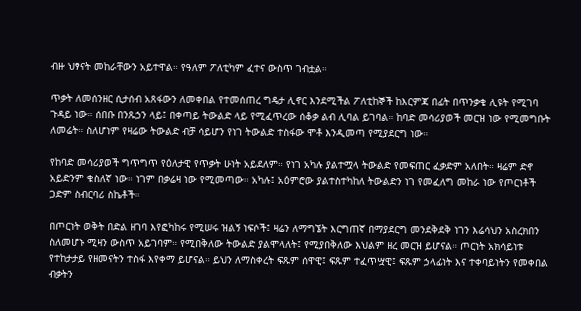ብዙ ህፃናት መከራቸውን አይተዋል። የዓለም ፖለቲካም ፈተና ውስጥ ገብቷል።

ጥቃት ለመሰንዘር ሲታሰብ አጸፋውን ለመቀበል የተመሰጠረ ግዴታ ሊኖር እንደሚችል ፖለቲከኞች ከእርምጃ በፊት በጥንቃቄ ሊዩት የሚገባ ጉዳይ ነው። ሰበቡ በንጹኃን ላይ፤ በቀጣይ ትውልድ ላይ የሚፈጥረው ሰቆቃ ልብ ሊባል ይገባል። ከባድ መሳሪያወች መርዝ ነው የሚመግቡት ለመሬት። ስለሆነም የዛሬው ትውልድ ብቻ ሳይሆን የነገ ትውልድ ተስፋው ሞቶ እንዲመጣ የሚያደርግ ነው።

የከባድ መሳሪያወች ግጥግጥ የዕለታዊ የጥቃት ሁነት አይደለም። የነገ አካሉ ያልተሟላ ትውልድ የመፍጠር ፈቃድም አለበት። ዛሬም ድኖ አይድንም ቁስለኛ ነው። ነገም በቃሬዛ ነው የሚመጣው። አካሉ፤ አዕምሮው ያልተስተካከለ ትውልድን ነገ የመፈለግ መከራ ነው የጦርነቶች ጋድም ስብርባሪ ስኬቶች።

በጦርነት ወቅት በድል ዘገባ እየፎካከሩ የሚሠሩ ዝልኝ ነፍሶች፤ ዛሬን ለማግኜት እርግጠኛ በማያደርግ መንደቅደቅ ነገን እሬሳህን አስረክበን ስለመሆኑ ሚዛን ውስጥ አይገባም። የሚበቅለው ትውልድ ያልሞላለት፤ የሚያበቅለው እህልም ዘረ መርዝ ይሆናል። ጦርነት አክሳይነቱ የተከታታይ የዘመናትን ተስፋ እየቀማ ይሆናል። ይህን ለማስቀረት ፍጹም ሰዋዊ፤ ፍጹም ተፈጥሧዊ፤ ፍጹም ኃላፊነት እና ተቀባይነትን የመቀበል ብቃትን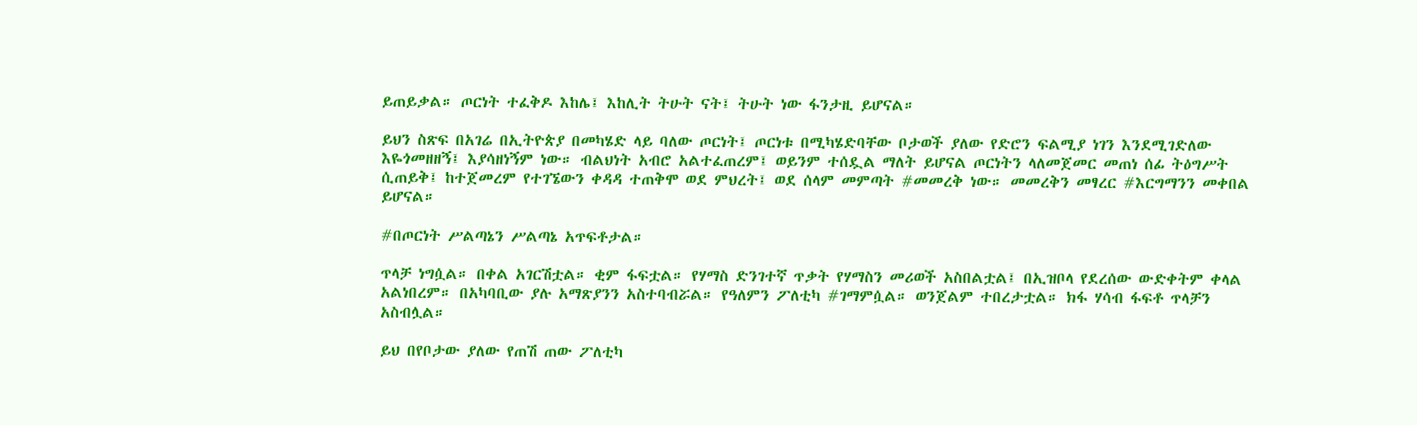ይጠይቃል። ጦርነት ተፈቅዶ እከሌ፤ እከሊት ትሁት ናት፤ ትሁት ነው ፋንታዚ ይሆናል።

ይህን ስጽፍ በአገሬ በኢትዮጵያ በመካሄድ ላይ ባለው ጦርነት፤ ጦርነቱ በሚካሄድባቸው ቦታወች ያለው የድሮን ፍልሚያ ነገን እንደሚገድለው እዬጎመዘዘኝ፤ እያሳዘነኝም ነው። ብልህነት አብሮ አልተፈጠረም፤ ወይንም ተሰዷል ማለት ይሆናል ጦርነትን ላለመጀመር መጠነ ሰፊ ትዕግሥት ሲጠይቅ፤ ከተጀመረም የተገኜውን ቀዳዳ ተጠቅሞ ወደ ምህረት፤ ወደ ሰላም መምጣት #መመረቅ ነው። መመረቅን መፃረር #እርግማንን መቀበል ይሆናል።

#በጦርነት ሥልጣኔን ሥልጣኔ አጥፍቶታል።

ጥላቻ ነግሷል። በቀል አገርሽቷል። ቂም ፋፍቷል። የሃማስ ድንገተኛ ጥቃት የሃማስን መሪወች አስበልቷል፤ በኢዝቦላ የደረሰው ውድቀትም ቀላል አልነበረም። በአካባቢው ያሉ አማጽያንን አስተባብሯል። የዓለምን ፖለቲካ #ገማምሷል። ወንጀልም ተበረታቷል። ክፋ ሃሳብ ፋፍቶ ጥላቻን አስብሏል።

ይህ በየቦታው ያለው የጠሽ ጠው ፖለቲካ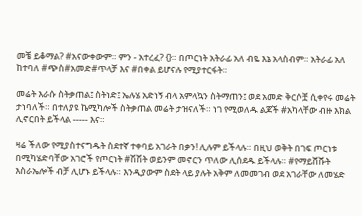መቼ ይቆማል? #አናውቀውም። ምን - አተረፈ? {}። በጦርነት አትራፊ አለ ብዬ እኔ አላስብም። አትራፊ አለ ከተባለ #ጭስ#አመድ#ጥላቻ እና #በቀል ይሆናሉ የሚያተርፋት።

መሬት እራሱ ስትቃጠል፤ ስትነድ፤ ኤሉሄ አድነኝ ብላ አምላኳን ስትማጠን፤ ወደ አመድ ቅርሶቿ ሲቀየሩ መሬት ታነባለች። በተለያዩ ኬሚካሎች ስትቃጠል መሬት ታዝናለች። ነገ የሚወለዱ ልጆች #አካላቸው ብዙ እክል ሊኖርበት ይችላል ----- እና።

ዛሬ ችለው የሚያስተናግዱት ስደተኛ ተቀባይ አገራት በቃን! ሊሉም ይችላሉ። በዚህ ወቅት በገፍ ጦርነቱ በሚካሄድባቸው አገሮች የጦርነት #ሽሽት ወይንም መኖርን ጥለው ሊሰደዱ ይችላሉ። #የማይሸሹት እስራኤሎች ብቻ ሊሆኑ ይችላሉ። እንዲያውም ስደት ላይ ያሉት አቅም ለመመገብ ወደ አገራቸው ለመሄድ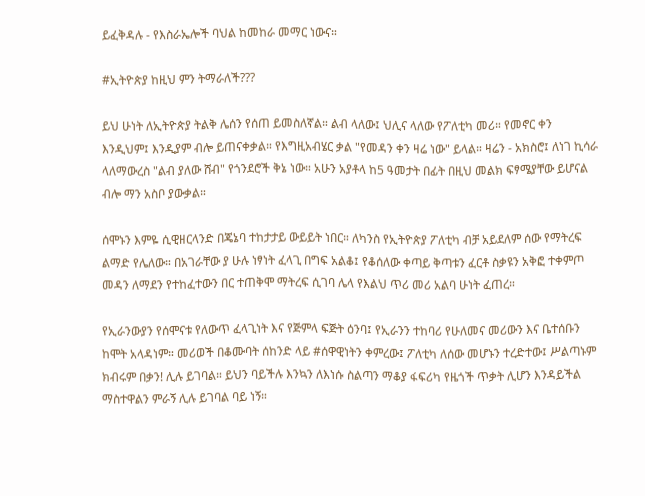ይፈቅዳሉ - የእስራኤሎች ባህል ከመከራ መማር ነውና።

#ኢትዮጵያ ከዚህ ምን ትማራለች???

ይህ ሁነት ለኢትዮጵያ ትልቅ ሌሰን የሰጠ ይመስለኛል። ልብ ላለው፤ ህሊና ላለው የፖለቲካ መሪ። የመኖር ቀን እንዲህም፤ እንዲያም ብሎ ይጠናቀቃል። የእግዚአብሄር ቃል "የመዳን ቀን ዛሬ ነው" ይላል። ዛሬን - አክስሮ፤ ለነገ ኪሳራ ላለማውረስ "ልብ ያለው ሸብ" የጎንደሮች ቅኔ ነው። አሁን አያቶላ ከ5 ዓመታት በፊት በዚህ መልክ ፍፃሜያቸው ይሆናል ብሎ ማን አስቦ ያውቃል።

ሰሞኑን እምዬ ሲዊዘርላንድ በጄኔባ ተከታታይ ውይይት ነበር። ለካንስ የኢትዮጵያ ፖለቲካ ብቻ አይደለም ሰው የማትረፍ ልማድ የሌለው። በአገራቸው ያ ሁሉ ነፃነት ፈላጊ በግፍ አልቆ፤ የቆሰለው ቀጣይ ቅጣቱን ፈርቶ ስቃዩን አቅፎ ተቀምጦ መዳን ለማደን የተከፈተውን በር ተጠቅሞ ማትረፍ ሲገባ ሌላ የእልህ ጥሪ መሪ አልባ ሁነት ፈጠረ።

የኢራንውያን የሰሞናቱ የለውጥ ፈላጊነት እና የጅምላ ፍጅት ዕንባ፤ የኢራንን ተከባሪ የሁለመና መሪውን እና ቤተሰቡን ከሞት አላዳነም። መሪወች በቆሙባት ሰከንድ ላይ #ሰዋዊነትን ቀምረው፤ ፖለቲካ ለሰው መሆኑን ተረድተው፤ ሥልጣኑም ክብሩም በቃን! ሊሉ ይገባል። ይህን ባይችሉ እንኳን ለእነሱ ስልጣን ማቆያ ፋፍሪካ የዜጎች ጥቃት ሊሆን እንዳይችል ማስተዋልን ምራኝ ሊሉ ይገባል ባይ ነኝ።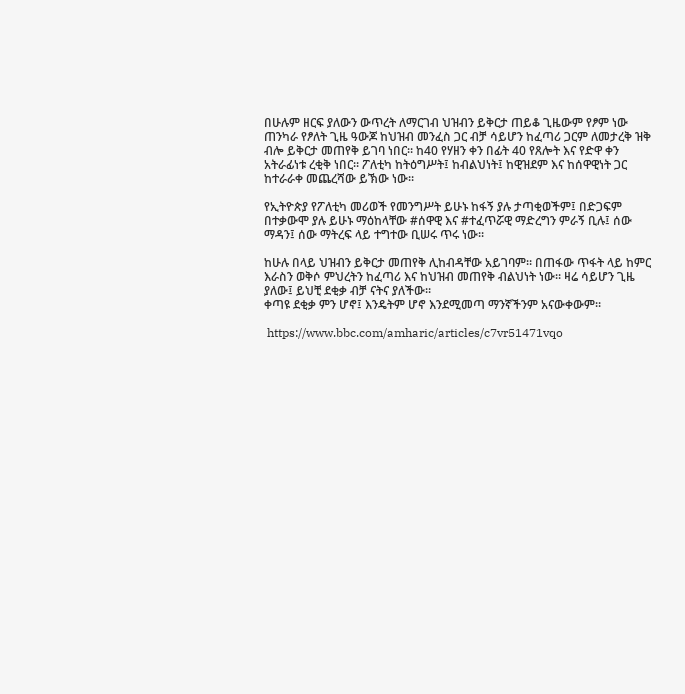በሁሉም ዘርፍ ያለውን ውጥረት ለማርገብ ህዝብን ይቅርታ ጠይቆ ጊዜውም የፆም ነው ጠንካራ የፆለት ጊዜ ዓውጆ ከህዝብ መንፈስ ጋር ብቻ ሳይሆን ከፈጣሪ ጋርም ለመታረቅ ዝቅ ብሎ ይቅርታ መጠየቅ ይገባ ነበር። ከ40 የሃዘን ቀን በፊት 40 የጸሎት እና የድዋ ቀን አትራፊነቱ ረቂቅ ነበር። ፖለቲካ ከትዕግሥት፤ ከብልህነት፤ ከዊዝደም እና ከሰዋዊነት ጋር ከተራራቀ መጨረሻው ይኽው ነው።

የኢትዮጵያ የፖለቲካ መሪወች የመንግሥት ይሁኑ ከፋኝ ያሉ ታጣቂወችም፤ በድጋፍም በተቃውሞ ያሉ ይሁኑ ማዕከላቸው #ሰዋዊ እና #ተፈጥሯዊ ማድረግን ምራኝ ቢሉ፤ ሰው ማዳን፤ ሰው ማትረፍ ላይ ተግተው ቢሠሩ ጥሩ ነው።

ከሁሉ በላይ ህዝብን ይቅርታ መጠየቅ ሊከብዳቸው አይገባም። በጠፋው ጥፋት ላይ ከምር እራስን ወቅሶ ምህረትን ከፈጣሪ እና ከህዝብ መጠየቅ ብልህነት ነው። ዛሬ ሳይሆን ጊዜ ያለው፤ ይህቺ ደቂቃ ብቻ ናትና ያለችው።
ቀጣዩ ደቂቃ ምን ሆኖ፤ እንዴትም ሆኖ እንደሚመጣ ማንኛችንም አናውቀውም።

 https://www.bbc.com/amharic/articles/c7vr51471vqo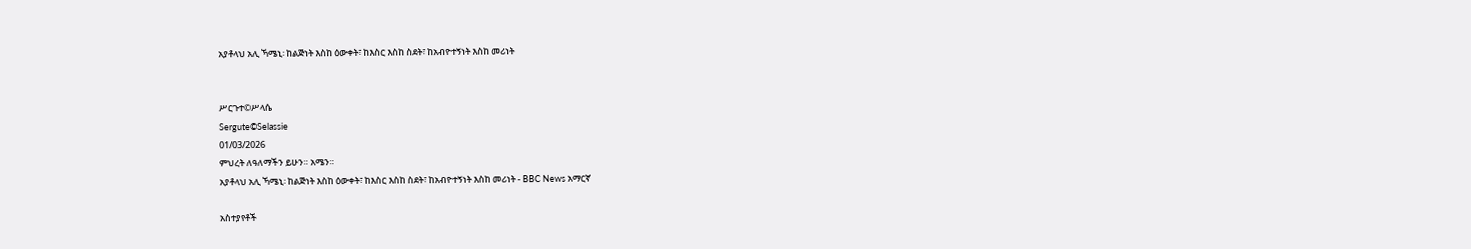አያቶላህ አሊ ኻሜኒ፡ ከልጅነት እስከ ዕውቀት፣ ከእስር እስከ ስደት፣ ከአብዮተኝነት እስከ መሪነት


ሥርጉተ©ሥላሴ
Sergute©Selassie
01/03/2026
ምህረት ለዓለማችን ይሁን። አሜን።
አያቶላህ አሊ ኻሜኒ፡ ከልጅነት እስከ ዕውቀት፣ ከእስር እስከ ስደት፣ ከአብዮተኝነት እስከ መሪነት - BBC News አማርኛ

አስተያየቶች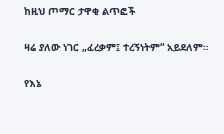ከዚህ ጦማር ታዋቂ ልጥፎች

ዛሬ ያለው ነገር „ፈረቃም፤ ተረኝነትም“ አይደለም።

የእኔ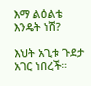እማ ልዕልቴ እንዴት ነሽ?

እህት አጊቱ ጉደታ አገር ነበረች።